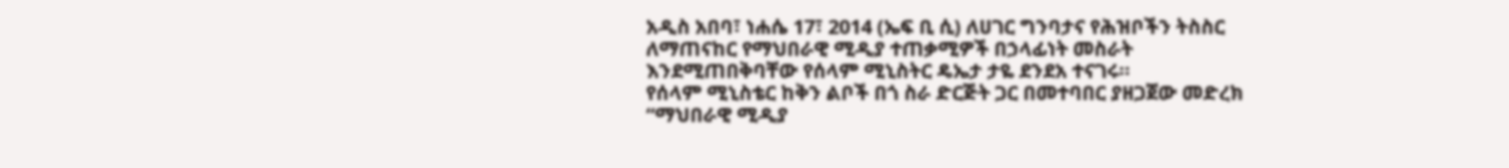አዲስ አበባ፣ ነሐሴ 17፣ 2014 (ኤፍ ቢ ሲ) ለሀገር ግንባታና የሕዝቦችን ትስስር ለማጠናከር የማህበራዊ ሚዲያ ተጠቃሚዎች በኃላፊነት መስራት እንደሚጠበቅባቸው የሰላም ሚኒስትር ዴኤታ ታዬ ደንደአ ተናገሩ።
የሰላም ሚኒስቴር ከቅን ልቦች በጎ ስራ ድርጅት ጋር በመተባበር ያዘጋጀው መድረክ “ማህበራዊ ሚዲያ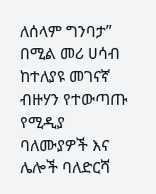ለሰላም ግንባታ” በሚል መሪ ሀሳብ ከተለያዩ መገናኛ ብዙሃን የተውጣጡ የሚዲያ ባለሙያዎች እና ሌሎች ባለድርሻ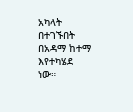አካላት በተገኙበት በአዳማ ከተማ እየተካሄደ ነው።